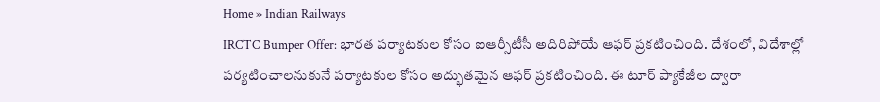Home » Indian Railways
IRCTC Bumper Offer: భారత పర్యాటకుల కోసం ఐఆర్సీటీసీ అదిరిపోయే ఆఫర్ ప్రకటించింది. దేశంలో, విదేశాల్లో పర్యటించాలనుకునే పర్యాటకుల కోసం అద్భుతమైన ఆఫర్ ప్రకటించింది. ఈ టూర్ ప్యాకేజీల ద్వారా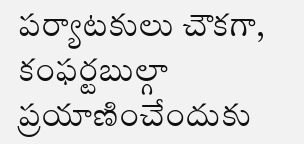పర్యాటకులు చౌకగా, కంఫర్టబుల్గా ప్రయాణించేందుకు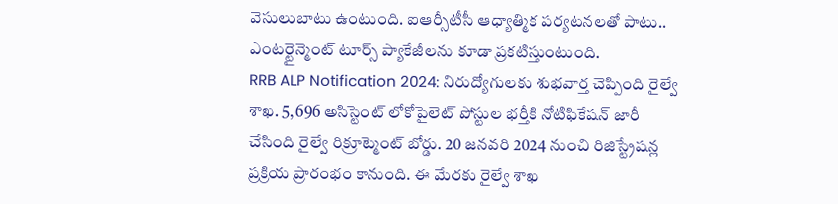వెసులుబాటు ఉంటుంది. ఐఆర్సీటీసీ ఆధ్యాత్మిక పర్యటనలతో పాటు.. ఎంటర్టైన్మెంట్ టూర్స్ ప్యాకేజీలను కూడా ప్రకటిస్తుంటుంది.
RRB ALP Notification 2024: నిరుద్యోగులకు శుభవార్త చెప్పింది రైల్వే శాఖ. 5,696 అసిస్టెంట్ లోకోపైలెట్ పోస్టుల భర్తీకి నోటిఫికేషన్ జారీ చేసింది రైల్వే రిక్రూట్మెంట్ బోర్డు. 20 జనవరి 2024 నుంచి రిజిస్ట్రేషన్ల ప్రక్రియ ప్రారంభం కానుంది. ఈ మేరకు రైల్వే శాఖ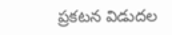ప్రకటన విడుదల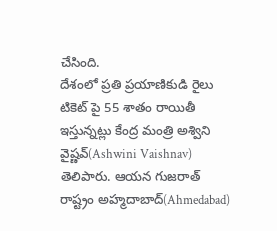చేసింది.
దేశంలో ప్రతి ప్రయాణికుడి రైలు టికెట్ పై 55 శాతం రాయితీ ఇస్తున్నట్లు కేంద్ర మంత్రి అశ్విని వైష్ణవ్(Ashwini Vaishnav) తెలిపారు. ఆయన గుజరాత్ రాష్ట్రం అహ్మదాబాద్(Ahmedabad)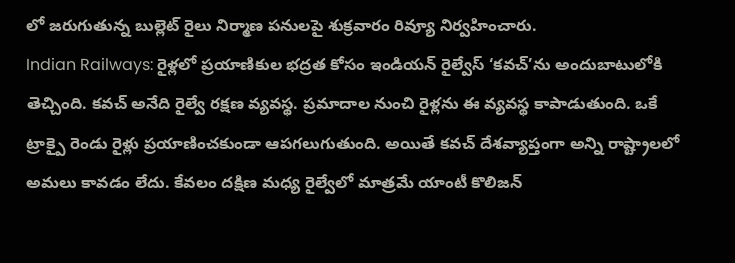లో జరుగుతున్న బుల్లెట్ రైలు నిర్మాణ పనులపై శుక్రవారం రివ్యూ నిర్వహించారు.
Indian Railways: రైళ్లలో ప్రయాణికుల భద్రత కోసం ఇండియన్ రైల్వేస్ ‘కవచ్’ను అందుబాటులోకి తెచ్చింది. కవచ్ అనేది రైల్వే రక్షణ వ్యవస్థ. ప్రమాదాల నుంచి రైళ్లను ఈ వ్యవస్థ కాపాడుతుంది. ఒకే ట్రాక్పై రెండు రైళ్లు ప్రయాణించకుండా ఆపగలుగుతుంది. అయితే కవచ్ దేశవ్యాప్తంగా అన్ని రాష్ట్రాలలో అమలు కావడం లేదు. కేవలం దక్షిణ మధ్య రైల్వేలో మాత్రమే యాంటీ కొలిజన్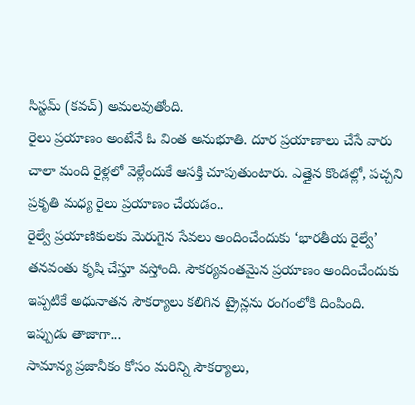సిస్టమ్ (కవచ్) అమలవుతోంది.
రైలు ప్రయాణం అంటేనే ఓ వింత అనుభూతి. దూర ప్రయాణాలు చేసే వారు చాలా మంది రైళ్లలో వెళ్లేందుకే ఆసక్తి చూపుతుంటారు. ఎత్తైన కొండల్లో, పచ్చని ప్రకృతి మధ్య రైలు ప్రయాణం చేయడం..
రైల్వే ప్రయాణికులకు మెరుగైన సేవలు అందించేందుకు ‘భారతీయ రైల్వే’ తనవంతు కృషి చేస్తూ వస్తోంది. సౌకర్యవంతమైన ప్రయాణం అందించేందుకు ఇప్పటికే అధునాతన సౌకర్యాలు కలిగిన ట్రైన్లను రంగంలోకి దింపింది. ఇప్పుడు తాజాగా...
సామాన్య ప్రజానీకం కోసం మరిన్ని సౌకర్యాలు,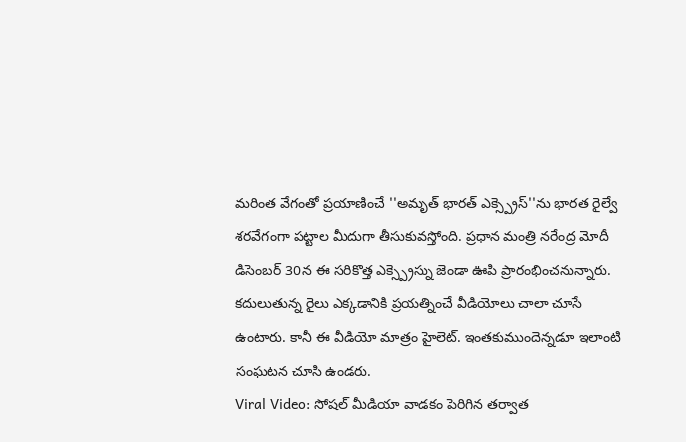మరింత వేగంతో ప్రయాణించే ''అమృత్ భారత్ ఎక్స్ప్రెస్''ను భారత రైల్వే శరవేగంగా పట్టాల మీదుగా తీసుకువస్తోంది. ప్రధాన మంత్రి నరేంద్ర మోదీ డిసెంబర్ 30న ఈ సరికొత్త ఎక్స్ప్రెస్ను జెండా ఊపి ప్రారంభించనున్నారు.
కదులుతున్న రైలు ఎక్కడానికి ప్రయత్నించే వీడియోలు చాలా చూసే ఉంటారు. కానీ ఈ వీడియో మాత్రం హైలెట్. ఇంతకుముందెన్నడూ ఇలాంటి సంఘటన చూసి ఉండరు.
Viral Video: సోషల్ మీడియా వాడకం పెరిగిన తర్వాత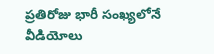ప్రతిరోజు భారీ సంఖ్యలోనే వీడియోలు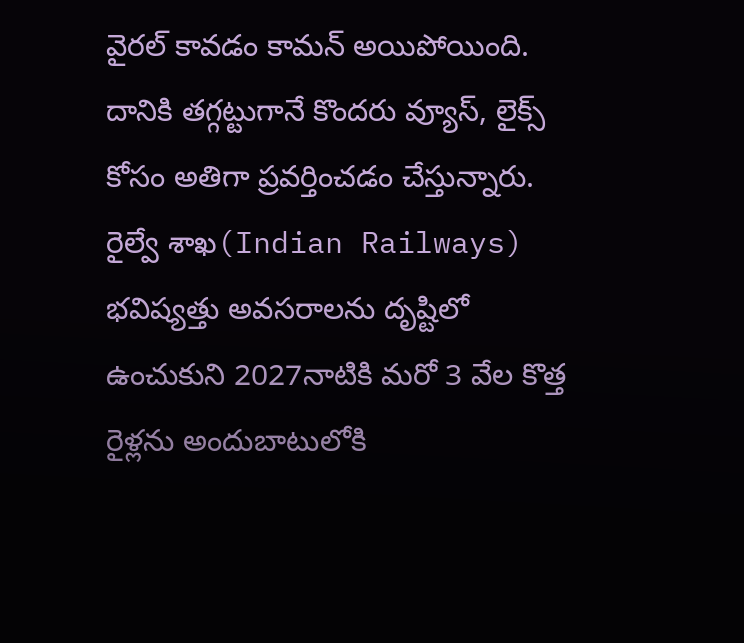వైరల్ కావడం కామన్ అయిపోయింది. దానికి తగ్గట్టుగానే కొందరు వ్యూస్, లైక్స్ కోసం అతిగా ప్రవర్తించడం చేస్తున్నారు.
రైల్వే శాఖ(Indian Railways) భవిష్యత్తు అవసరాలను దృష్టిలో ఉంచుకుని 2027నాటికి మరో 3 వేల కొత్త రైళ్లను అందుబాటులోకి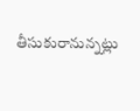తీసుకురానున్నట్లు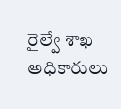రైల్వే శాఖ అధికారులు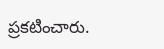ప్రకటించారు.